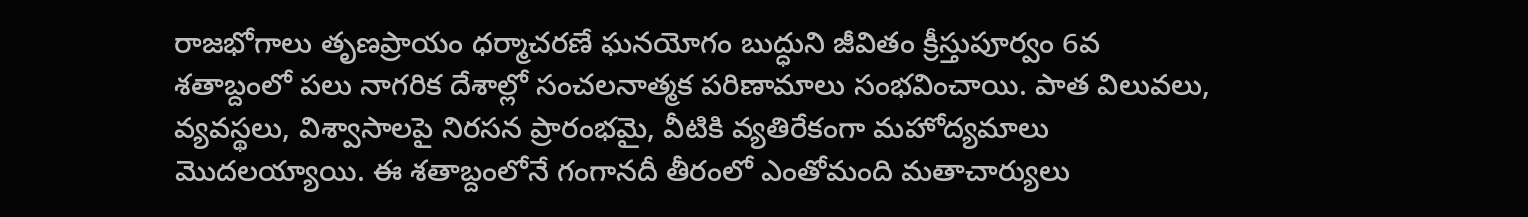రాజభోగాలు తృణప్రాయం ధర్మాచరణే ఘనయోగం బుద్ధుని జీవితం క్రీస్తుపూర్వం 6వ శతాబ్దంలో పలు నాగరిక దేశాల్లో సంచలనాత్మక పరిణామాలు సంభవించాయి. పాత విలువలు, వ్యవస్థలు, విశ్వాసాలపై నిరసన ప్రారంభమై, వీటికి వ్యతిరేకంగా మహోద్యమాలు మొదలయ్యాయి. ఈ శతాబ్దంలోనే గంగానదీ తీరంలో ఎంతోమంది మతాచార్యులు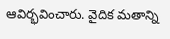ఆవిర్భవించారు. వైదిక మతాన్ని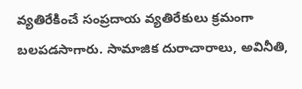వ్యతిరేకించే సంప్రదాయ వ్యతిరేకులు క్రమంగా బలపడసాగారు. సామాజిక దురాచారాలు, అవినీతి,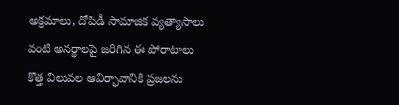అక్రమాలు, దోపిడీ సామాజిక వ్యత్యాసాలు వంటి అనర్థాలపై జరిగిన ఈ పోరాటాలు కొత్త విలువల ఆవిర్భావానికి ప్రజలను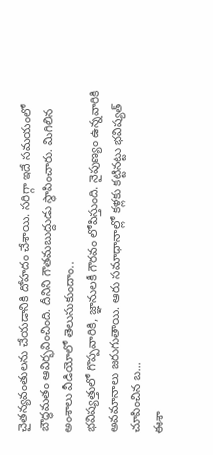చైతన్యవంతులను చేయడానికి దోహదం చేశాయి. సరిగ్గా ఇదే సమయంలో బౌద్ధమతం ఆవిర్భవించింది. దీనిని గౌతమబుద్దుడు స్థాపించారు. మిగిలిన అంశాలు వీడియోలో తెలుసుకుందాం..
భవిష్యత్తులో గొప్పవారికి, జ్ఞానులకీ గౌరవం లోపిస్తుంది. నైపుణ్యం ఉన్నవారికి అవమానాలు జరుగుతాయి. ఆరు సమాధానాల్లో కళ్లకు కట్టినట్టు భవిష్యత్ చూపించిన బ...
ఈశా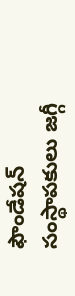ఫౌండేషన్ సంస్థాపకులు జగ్గీ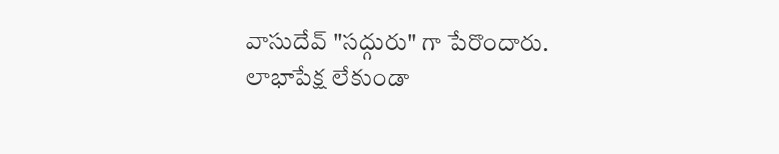వాసుదేవ్ "సద్గురు" గా పేరొందారు. లాభాపేక్ష లేకుండా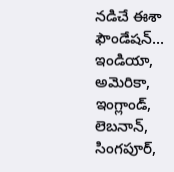నడిచే ఈశా ఫౌండేషన్... ఇండియా, అమెరికా, ఇంగ్లాండ్, లెబనాన్, సింగపూర్,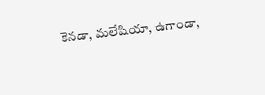కెనడా, మలేషియా, ఉగాండా,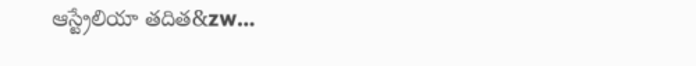ఆస్ట్రేలియా తదిత&zw...